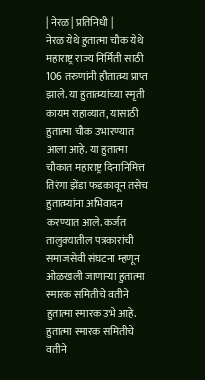| नेरळ | प्रतिनिधी |
नेरळ येथे हुतात्मा चौक येथे महाराष्ट्र राज्य निर्मिती साठी 106 तरुणांनी हौतात्म्य प्राप्त झाले. या हुतात्म्यांच्या स्मृती कायम राहाव्यात, यासाठी हुतात्मा चौक उभारण्यात आला आहे. या हुतात्मा चौकात महाराष्ट्र दिनानिमित्त तिरंगा झेंडा फडकावून तसेच हुतात्म्यांना अभिवादन करण्यात आले. कर्जत तालुक्यातील पत्रकारांची समाजसेवी संघटना म्हणून ओळखली जाणाऱ्या हुतात्मा स्मारक समितीचे वतीने हुतात्मा स्मारक उभे आहे.
हुतात्मा स्मारक समितीचे वतीने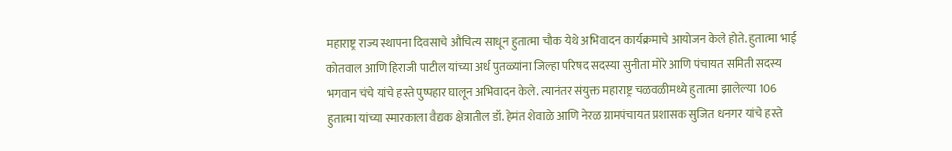महाराष्ट्र राज्य स्थापना दिवसाचे औचित्य साधून हुतात्मा चौक येथे अभिवादन कार्यक्रमाचे आयोजन केले होते. हुतात्मा भाई कोतवाल आणि हिराजी पाटील यांच्या अर्ध पुतळ्यांना जिल्हा परिषद सदस्या सुनीता मोरे आणि पंचायत समिती सदस्य भगवान चंचे यांचे हस्ते पुष्पहार घालून अभिवादन केले. त्यानंतर संयुक्त महाराष्ट्र चळवळीमध्ये हुतात्मा झालेल्या 106 हुतात्मा यांच्या स्मारकाला वैद्यक क्षेत्रातील डॉ. हेमंत शेवाळे आणि नेरळ ग्रामपंचायत प्रशासक सुजित धनगर यांचे हस्ते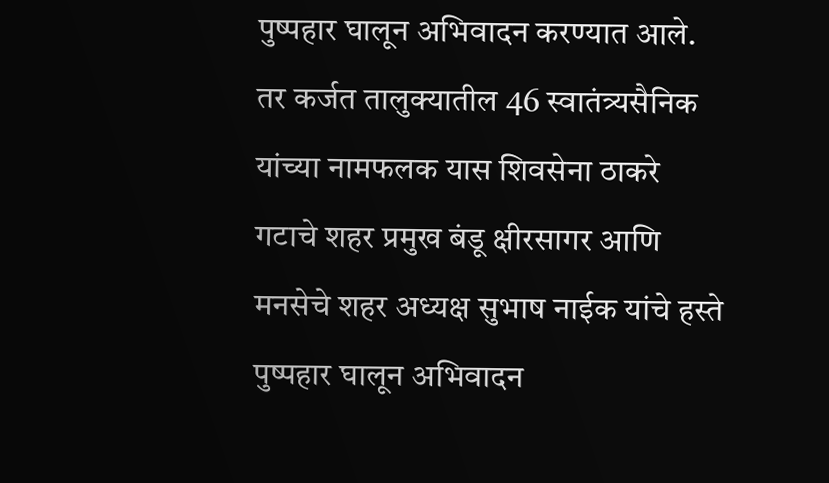पुष्पहार घालून अभिवादन करण्यात आले. तर कर्जत तालुक्यातील 46 स्वातंत्र्यसैनिक यांच्या नामफलक यास शिवसेना ठाकरे गटाचे शहर प्रमुख बंडू क्षीरसागर आणि मनसेचे शहर अध्यक्ष सुभाष नाईक यांचे हस्ते पुष्पहार घालून अभिवादन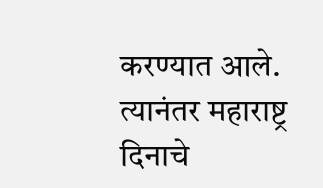करण्यात आले. त्यानंतर महाराष्ट्र दिनाचे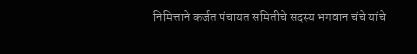निमित्ताने कर्जत पंचायत समितीचे सदस्य भगवान चंचे यांचे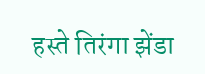हस्ते तिरंगा झेंडा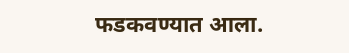फडकवण्यात आला.